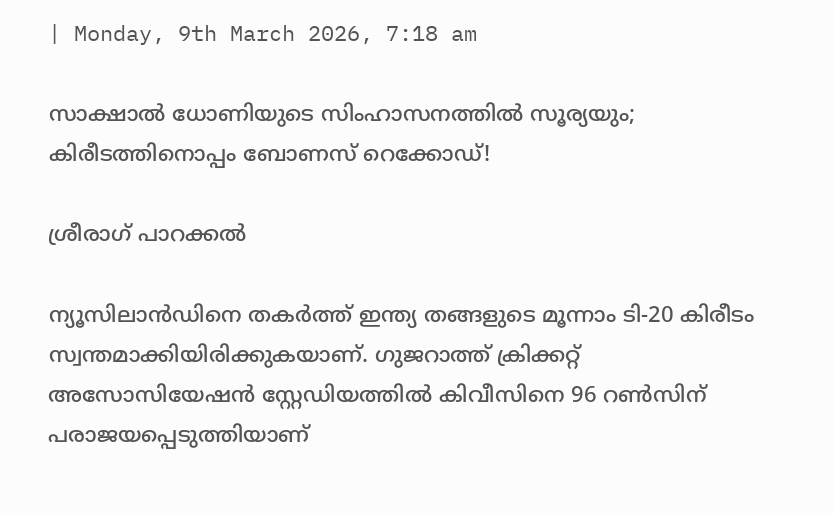| Monday, 9th March 2026, 7:18 am

സാക്ഷാല്‍ ധോണിയുടെ സിംഹാസനത്തില്‍ സൂര്യയും; കിരീടത്തിനൊപ്പം ബോണസ് റെക്കോഡ്!

ശ്രീരാഗ് പാറക്കല്‍

ന്യൂസിലാന്‍ഡിനെ തകര്‍ത്ത് ഇന്ത്യ തങ്ങളുടെ മൂന്നാം ടി-20 കിരീടം സ്വന്തമാക്കിയിരിക്കുകയാണ്. ഗുജറാത്ത് ക്രിക്കറ്റ് അസോസിയേഷന്‍ സ്റ്റേഡിയത്തില്‍ കിവീസിനെ 96 റണ്‍സിന് പരാജയപ്പെടുത്തിയാണ്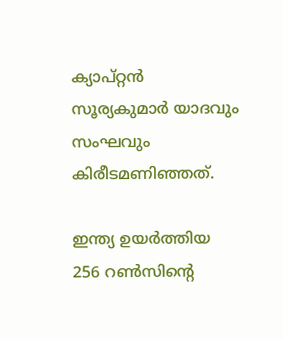ക്യാപ്റ്റന്‍ സൂര്യകുമാര്‍ യാദവും സംഘവും കിരീടമണിഞ്ഞത്.

ഇന്ത്യ ഉയര്‍ത്തിയ 256 റണ്‍സിന്റെ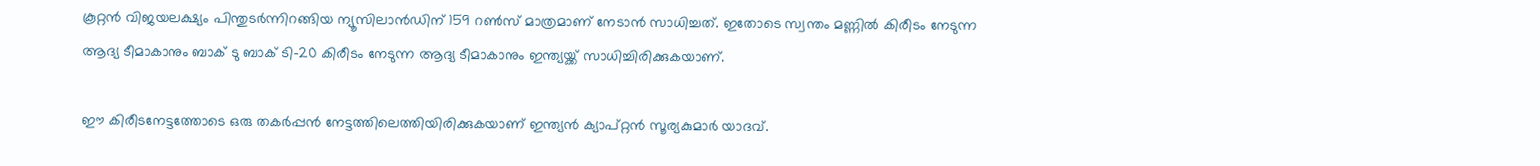കൂറ്റന്‍ വിജയലക്ഷ്യം പിന്തുടര്‍ന്നിറങ്ങിയ ന്യൂസിലാന്‍ഡിന് 159 റണ്‍സ് മാത്രമാണ് നേടാന്‍ സാധിച്ചത്. ഇതോടെ സ്വന്തം മണ്ണില്‍ കിരീടം നേടുന്ന ആദ്യ ടീമാകാനും ബാക് ടു ബാക് ടി-20 കിരീടം നേടുന്ന ആദ്യ ടീമാകാനും ഇന്ത്യയ്ക്ക് സാധിച്ചിരിക്കുകയാണ്.

ഈ കിരീടനേട്ടത്തോടെ ഒരു തകര്‍പ്പന്‍ നേട്ടത്തിലെത്തിയിരിക്കുകയാണ് ഇന്ത്യന്‍ ക്യാപ്റ്റന്‍ സൂര്യകുമാര്‍ യാദവ്.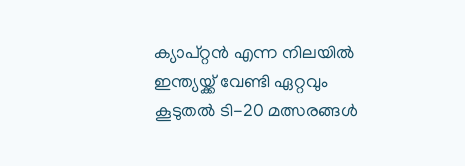ക്യാപ്റ്റന്‍ എന്ന നിലയില്‍ ഇന്ത്യയ്ക്ക് വേണ്ടി ഏറ്റവും കൂടുതല്‍ ടി-20 മത്സരങ്ങള്‍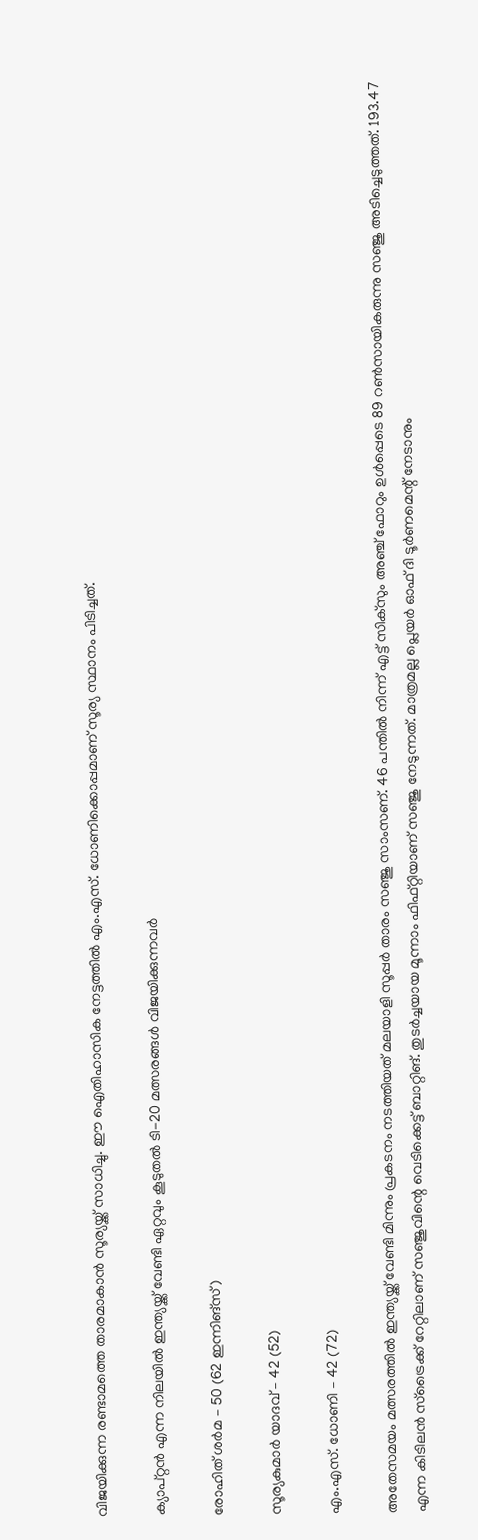വിജയിക്കുന്ന രണ്ടാമത്തെ താരമാകാന്‍ സൂര്യയ്ക്ക് സാധിച്ചു. ഈ ഐതിഹാസിക നേട്ടത്തില്‍ എം.എസ്. ധോണിക്കൊപ്പമാണ് സൂര്യ സ്ഥാനം പിടിച്ചത്.

ക്യാപ്റ്റന്‍ എന്ന നിലയില്‍ ഇന്ത്യയ്ക്ക് വേണ്ടി ഏറ്റവും കൂടുതല്‍ ടി-20 മത്സരങ്ങള്‍ വിജയിക്കുന്നവര്‍

രോഹിത് ശര്‍മ – 50 (62 ഇന്നിങ്‌സ്)

സൂര്യകുമാര്‍ യാദവ് – 42 (52)

എം.എസ്. ധോണി – 42 (72)

അതേസമയം മത്സരത്തില്‍ ഇന്ത്യയ്ക്ക് വേണ്ടി മിന്നും പ്രകടനം നടത്തിയത് മലയാളി സൂപ്പര്‍ താരം സഞ്ജു സാംസണ്. 46 പന്തില്‍ നിന്ന് എട്ട് സിക്‌സും അഞ്ച് ഫോറും ഉള്‍പ്പെടെ 89 റണ്‍സായികരുന്നു സഞ്ജു അടിച്ചെടുത്തത്. 193.47 എന്ന കിടിലന്‍ സ്‌ട്രൈക്ക് റേറ്റിലാണ് സഞ്ജുവിന്റെ വെടിക്കെട്ട് ബാറ്റിങ്. തുടര്‍ച്ചയായ മൂന്നാം ഫിഫ്റ്റിയാണ് സഞ്ജു നേടുന്നത്. മാത്രമല്ല പ്ലെയര്‍ ഓഫ് ദി ടൂര്‍ണമെന്റ് നേടാനും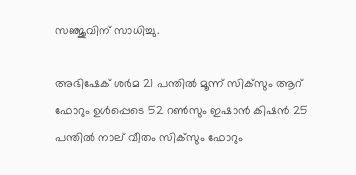സഞ്ജുവിന് സാധിച്ചു.

അഭിഷേക് ശര്‍മ 21 പന്തില്‍ മൂന്ന് സിക്‌സും ആറ് ഫോറും ഉള്‍പ്പെടെ 52 റണ്‍സും ഇഷാന്‍ കിഷന്‍ 25 പന്തില്‍ നാല് വീതം സിക്‌സും ഫോറും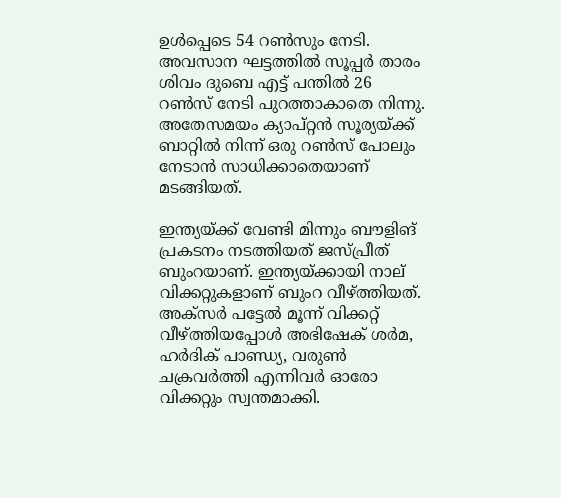ഉള്‍പ്പെടെ 54 റണ്‍സും നേടി. അവസാന ഘട്ടത്തില്‍ സൂപ്പര്‍ താരം ശിവം ദുബെ എട്ട് പന്തില്‍ 26 റണ്‍സ് നേടി പുറത്താകാതെ നിന്നു. അതേസമയം ക്യാപ്റ്റന്‍ സൂര്യയ്ക്ക് ബാറ്റില്‍ നിന്ന് ഒരു റണ്‍സ് പോലും നേടാന്‍ സാധിക്കാതെയാണ് മടങ്ങിയത്.

ഇന്ത്യയ്ക്ക് വേണ്ടി മിന്നും ബൗളിങ് പ്രകടനം നടത്തിയത് ജസ്പ്രീത് ബുംറയാണ്. ഇന്ത്യയ്ക്കായി നാല് വിക്കറ്റുകളാണ് ബുംറ വീഴ്ത്തിയത്. അക്സര്‍ പട്ടേല്‍ മൂന്ന് വിക്കറ്റ് വീഴ്ത്തിയപ്പോള്‍ അഭിഷേക് ശര്‍മ, ഹര്‍ദിക് പാണ്ഡ്യ, വരുണ്‍ ചക്രവര്‍ത്തി എന്നിവര്‍ ഓരോ വിക്കറ്റും സ്വന്തമാക്കി.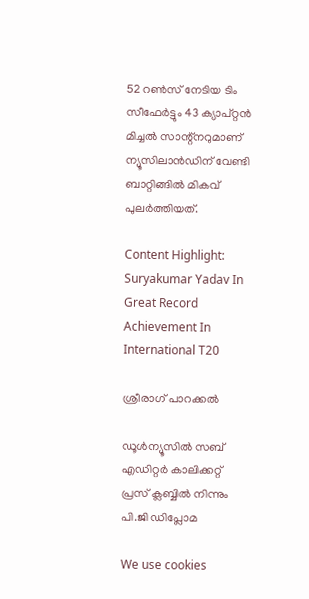52 റണ്‍സ് നേടിയ ടിം സീഫേര്‍ട്ടും 43 ക്യാപ്റ്റന്‍ മിച്ചല്‍ സാന്റ്‌നറുമാണ് ന്യൂസിലാന്‍ഡിന് വേണ്ടി ബാറ്റിങ്ങില്‍ മികവ് പുലര്‍ത്തിയത്.

Content Highlight: Suryakumar Yadav In Great Record Achievement In International T20

ശ്രീരാഗ് പാറക്കല്‍

ഡൂള്‍ന്യൂസില്‍ സബ് എഡിറ്റര്‍ കാലിക്കറ്റ് പ്രസ് ക്ലബ്ബില്‍ നിന്നും പി.ജി ഡിപ്ലോമ

We use cookies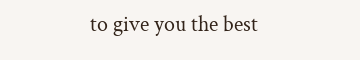to give you the best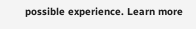possible experience. Learn more